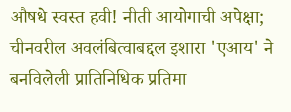औषधे स्वस्त हवी! नीती आयोगाची अपेक्षा; चीनवरील अवलंबित्वाबद्दल इशारा 'एआय' ने बनविलेली प्रातिनिधिक प्रतिमा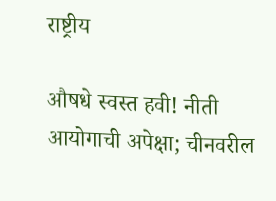राष्ट्रीय

औषधे स्वस्त हवी! नीती आयोगाची अपेक्षा; चीनवरील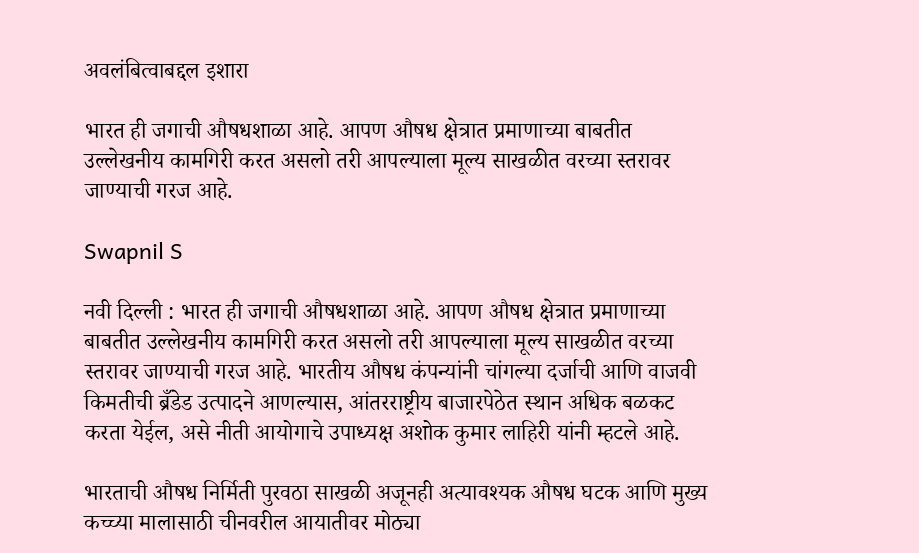अवलंबित्वाबद्दल इशारा

भारत ही जगाची औषधशाळा आहे. आपण औषध क्षेत्रात प्रमाणाच्या बाबतीत उल्लेखनीय कामगिरी करत असलो तरी आपल्याला मूल्य साखळीत वरच्या स्तरावर जाण्याची गरज आहे.

Swapnil S

नवी दिल्ली : भारत ही जगाची औषधशाळा आहे. आपण औषध क्षेत्रात प्रमाणाच्या बाबतीत उल्लेखनीय कामगिरी करत असलो तरी आपल्याला मूल्य साखळीत वरच्या स्तरावर जाण्याची गरज आहे. भारतीय औषध कंपन्यांनी चांगल्या दर्जाची आणि वाजवी किमतीची ब्रँडेड उत्पादने आणल्यास, आंतरराष्ट्रीय बाजारपेठेत स्थान अधिक बळकट करता येईल, असे नीती आयोगाचे उपाध्यक्ष अशोक कुमार लाहिरी यांनी म्हटले आहे.

भारताची औषध निर्मिती पुरवठा साखळी अजूनही अत्यावश्यक औषध घटक आणि मुख्य कच्च्या मालासाठी चीनवरील आयातीवर मोठ्या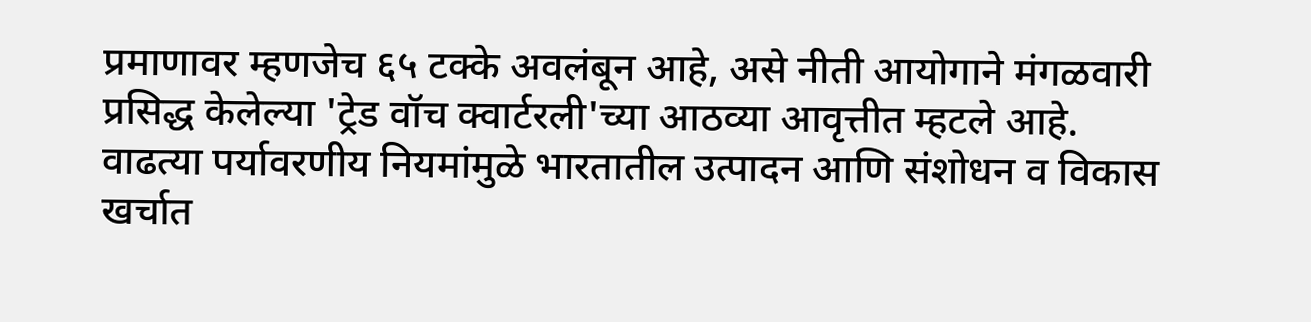प्रमाणावर म्हणजेच ६५ टक्के अवलंबून आहे, असे नीती आयोगाने मंगळवारी प्रसिद्ध केलेल्या 'ट्रेड वॉच क्वार्टरली'च्या आठव्या आवृत्तीत म्हटले आहे. वाढत्या पर्यावरणीय नियमांमुळे भारतातील उत्पादन आणि संशोधन व विकास खर्चात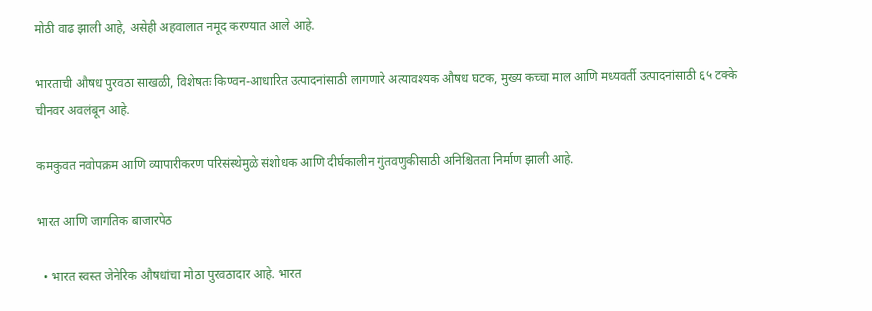मोठी वाढ झाली आहे, असेही अहवालात नमूद करण्यात आले आहे.

भारताची औषध पुरवठा साखळी, विशेषतः किण्वन-आधारित उत्पादनांसाठी लागणारे अत्यावश्यक औषध घटक, मुख्य कच्चा माल आणि मध्यवर्ती उत्पादनांसाठी ६५ टक्के चीनवर अवलंबून आहे.

कमकुवत नवोपक्रम आणि व्यापारीकरण परिसंस्थेमुळे संशोधक आणि दीर्घकालीन गुंतवणुकीसाठी अनिश्चितता निर्माण झाली आहे.

भारत आणि जागतिक बाजारपेठ

  • भारत स्वस्त जेनेरिक औषधांचा मोठा पुरवठादार आहे. भारत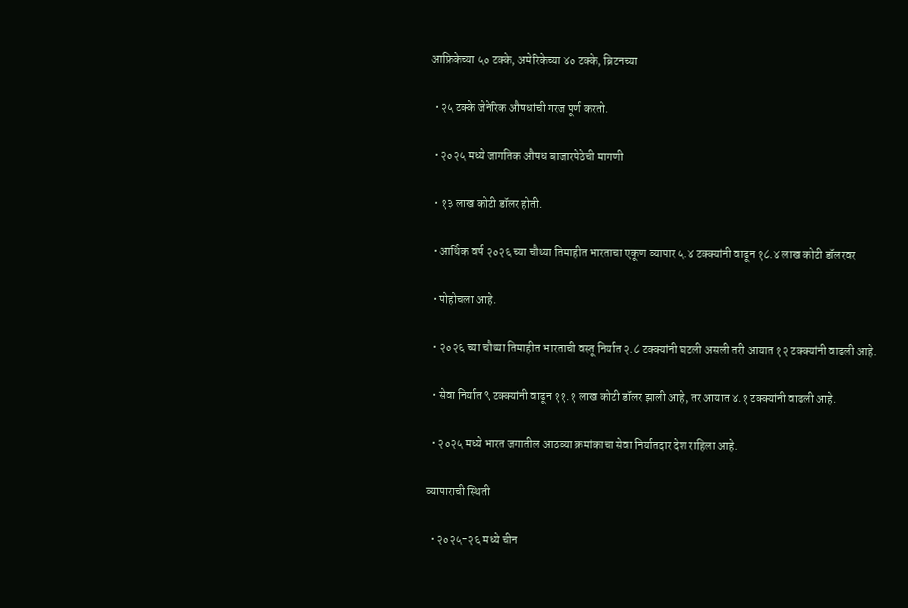आफ्रिकेच्या ५० टक्के, अमेरिकेच्या ४० टक्के, ब्रिटनच्या

  • २५ टक्के जेनेरिक औषधांची गरज पूर्ण करतो.

  • २०२५ मध्ये जागतिक औषध बाजारपेठेची मागणी

  • १३ लाख कोटी डॉलर होती.

  • आर्थिक वर्ष २०२६ च्या चौथ्या तिमाहीत भारताचा एकूण व्यापार ५.४ टक्क्यांनी वाढून १८.४ लाख कोटी डॉलरवर

  • पोहोचला आहे.

  • २०२६ च्या चौथ्या तिमाहीत भारताची वस्तू निर्यात २.८ टक्क्यांनी घटली असली तरी आयात १२ टक्क्यांनी वाढली आहे.

  • सेवा निर्यात ९ टक्क्यांनी वाढून ११.१ लाख कोटी डॉलर झाली आहे, तर आयात ४.१ टक्क्यांनी वाढली आहे.

  • २०२५ मध्ये भारत जगातील आठव्या क्रमांकाचा सेवा निर्यातदार देश राहिला आहे.

व्यापाराची स्थिती

  • २०२५-२६ मध्ये चीन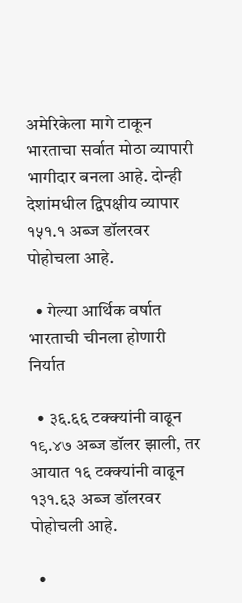अमेरिकेला मागे टाकून भारताचा सर्वात मोठा व्यापारी भागीदार बनला आहे. दोन्ही देशांमधील द्विपक्षीय व्यापार १५१.१ अब्ज डॉलरवर पोहोचला आहे.

  • गेल्या आर्थिक वर्षात भारताची चीनला होणारी निर्यात

  • ३६.६६ टक्क्यांनी वाढून १९.४७ अब्ज डॉलर झाली, तर आयात १६ टक्क्यांनी वाढून १३१.६३ अब्ज डॉलरवर पोहोचली आहे.

  •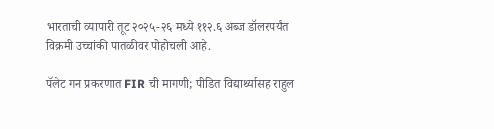भारताची व्यापारी तूट २०२५-२६ मध्ये ११२.६ अब्ज डॉलरपर्यंत विक्रमी उच्चांकी पातळीवर पोहोचली आहे.

पॅलेट गन प्रकरणात FIR ची मागणी; पीडित विद्यार्थ्यासह राहुल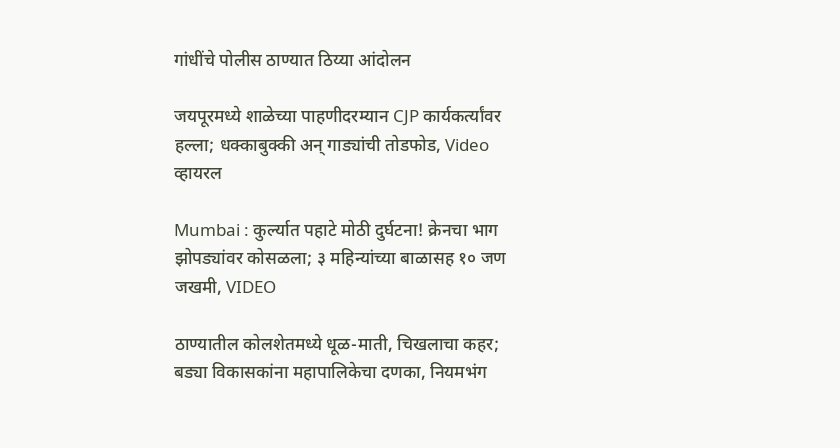गांधींचे पोलीस ठाण्यात ठिय्या आंदोलन

जयपूरमध्ये शाळेच्या पाहणीदरम्यान CJP कार्यकर्त्यांवर हल्ला; धक्काबुक्की अन् गाड्यांची तोडफोड, Video व्हायरल

Mumbai : कुर्ल्यात पहाटे मोठी दुर्घटना! क्रेनचा भाग झोपड्यांवर कोसळला; ३ महिन्यांच्या बाळासह १० जण जखमी, VIDEO

ठाण्यातील कोलशेतमध्ये धूळ-माती, चिखलाचा कहर; बड्या विकासकांना महापालिकेचा दणका, नियमभंग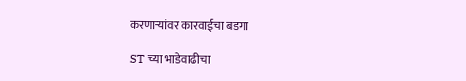करणाऱ्यांवर कारवाईचा बडगा

ST च्या भाडेवाढीचा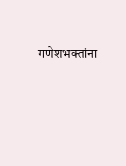गणेशभक्तांना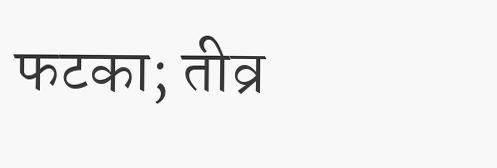फटका; तीव्र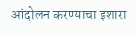आंदोलन करण्याचा इशारा